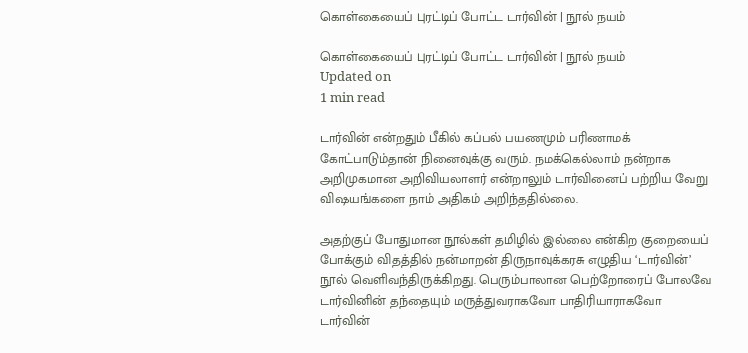கொள்கையைப் புரட்டிப் போட்ட டார்வின் | நூல் நயம்

கொள்கையைப் புரட்டிப் போட்ட டார்வின் | நூல் நயம்
Updated on
1 min read

டார்வின் என்றதும் பீகில் கப்பல் பயணமும் பரிணாமக் கோட்பாடும்தான் நினைவுக்கு வரும். நமக்கெல்லாம் நன்றாக அறிமுகமான அறிவியலாளர் என்றாலும் டார்வினைப் பற்றிய வேறு விஷயங்களை நாம் அதிகம் அறிந்ததில்லை.

அதற்குப் போதுமான நூல்கள் தமிழில் இல்லை என்கிற குறையைப் போக்கும் விதத்தில் நன்மாறன் திருநாவுக்கரசு எழுதிய ‘டார்வின்’ நூல் வெளிவந்திருக்கிறது. பெரும்பாலான பெற்றோரைப் போலவே டார்வினின் தந்தையும் மருத்துவராகவோ பாதிரியாராகவோ டார்வின்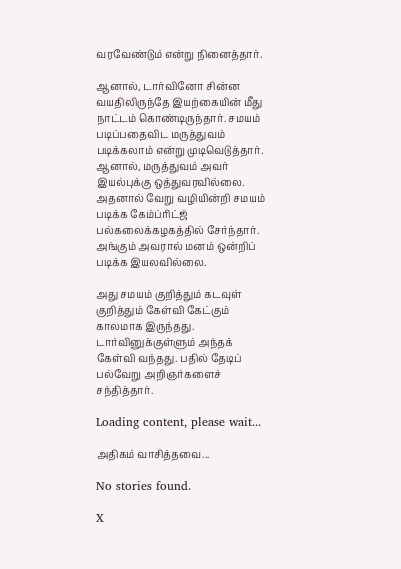வரவேண்டும் என்று நினைத்தார்.

ஆனால், டார்வினோ சின்ன வயதிலிருந்தே இயற்கையின் மீது நாட்டம் கொண்டிருந்தார். சமயம் படிப்பதைவிட மருத்துவம் படிக்கலாம் என்று முடிவெடுத்தார். ஆனால், மருத்துவம் அவர் இயல்புக்கு ஒத்துவரவில்லை. அதனால் வேறு வழியின்றி சமயம் படிக்க கேம்ப்ரிட்ஜ் பல்கலைக்கழகத்தில் சேர்ந்தார். அங்கும் அவரால் மனம் ஒன்றிப் படிக்க இயலவில்லை.

அது சமயம் குறித்தும் கடவுள் குறித்தும் கேள்வி கேட்கும் காலமாக இருந்தது. டார்வினுக்குள்ளும் அந்தக் கேள்வி வந்தது. பதில் தேடிப் பல்வேறு அறிஞர்களைச் சந்தித்தார்.

Loading content, please wait...

அதிகம் வாசித்தவை...

No stories found.

X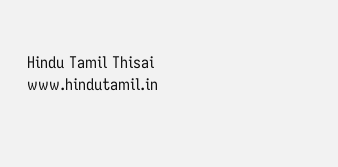Hindu Tamil Thisai
www.hindutamil.in